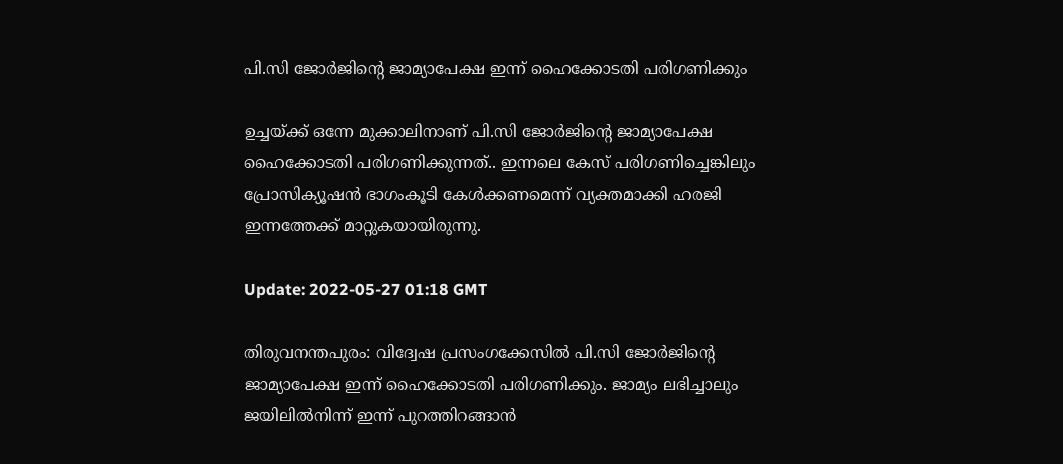പി.സി ജോർജിന്റെ ജാമ്യാപേക്ഷ ഇന്ന് ഹൈക്കോടതി പരിഗണിക്കും

ഉച്ചയ്ക്ക് ഒന്നേ മുക്കാലിനാണ് പി.സി ജോർജിന്റെ ജാമ്യാപേക്ഷ ഹൈക്കോടതി പരിഗണിക്കുന്നത്.. ഇന്നലെ കേസ് പരിഗണിച്ചെങ്കിലും പ്രോസിക്യൂഷൻ ഭാഗംകൂടി കേൾക്കണമെന്ന് വ്യക്തമാക്കി ഹരജി ഇന്നത്തേക്ക് മാറ്റുകയായിരുന്നു.

Update: 2022-05-27 01:18 GMT

തിരുവനന്തപുരം: വിദ്വേഷ പ്രസംഗക്കേസിൽ പി.സി ജോർജിന്റെ ജാമ്യാപേക്ഷ ഇന്ന് ഹൈക്കോടതി പരിഗണിക്കും. ജാമ്യം ലഭിച്ചാലും ജയിലിൽനിന്ന് ഇന്ന് പുറത്തിറങ്ങാൻ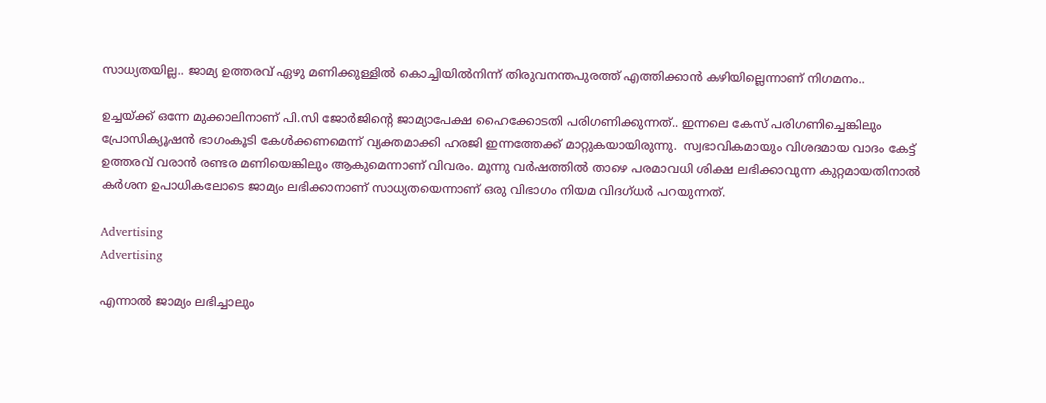സാധ്യതയില്ല.. ജാമ്യ ഉത്തരവ് ഏഴു മണിക്കുള്ളിൽ കൊച്ചിയിൽനിന്ന് തിരുവനന്തപുരത്ത് എത്തിക്കാൻ കഴിയില്ലെന്നാണ് നിഗമനം..

ഉച്ചയ്ക്ക് ഒന്നേ മുക്കാലിനാണ് പി.സി ജോർജിന്റെ ജാമ്യാപേക്ഷ ഹൈക്കോടതി പരിഗണിക്കുന്നത്.. ഇന്നലെ കേസ് പരിഗണിച്ചെങ്കിലും പ്രോസിക്യൂഷൻ ഭാഗംകൂടി കേൾക്കണമെന്ന് വ്യക്തമാക്കി ഹരജി ഇന്നത്തേക്ക് മാറ്റുകയായിരുന്നു.  സ്വഭാവികമായും വിശദമായ വാദം കേട്ട് ഉത്തരവ് വരാൻ രണ്ടര മണിയെങ്കിലും ആകുമെന്നാണ് വിവരം. മൂന്നു വർഷത്തിൽ താഴെ പരമാവധി ശിക്ഷ ലഭിക്കാവുന്ന കുറ്റമായതിനാൽ കർശന ഉപാധികലോടെ ജാമ്യം ലഭിക്കാനാണ് സാധ്യതയെന്നാണ് ഒരു വിഭാഗം നിയമ വിദഗ്ധർ പറയുന്നത്.

Advertising
Advertising

എന്നാൽ ജാമ്യം ലഭിച്ചാലും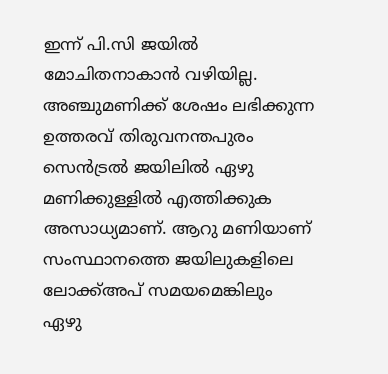ഇന്ന് പി.സി ജയിൽ മോചിതനാകാൻ വഴിയില്ല. അഞ്ചുമണിക്ക് ശേഷം ലഭിക്കുന്ന ഉത്തരവ് തിരുവനന്തപുരം സെൻട്രൽ ജയിലിൽ ഏഴു മണിക്കുള്ളിൽ എത്തിക്കുക അസാധ്യമാണ്. ആറു മണിയാണ് സംസ്ഥാനത്തെ ജയിലുകളിലെ ലോക്ക്അപ് സമയമെങ്കിലും ഏഴു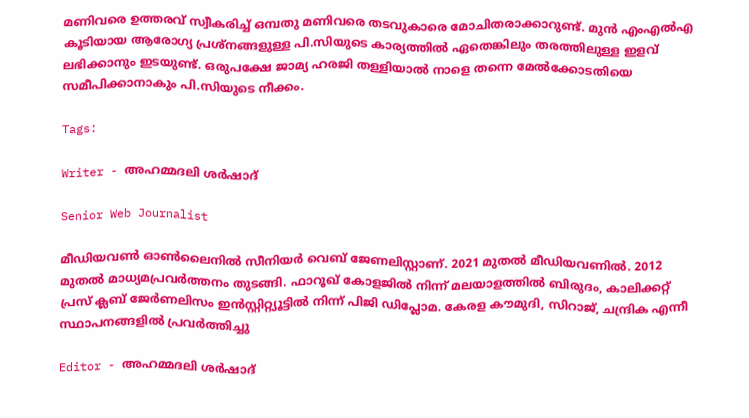മണിവരെ ഉത്തരവ് സ്വീകരിച്ച് ഒമ്പതു മണിവരെ തടവുകാരെ മോചിതരാക്കാറുണ്ട്. മുൻ എംഎൽഎ കൂടിയായ ആരോഗ്യ പ്രശ്‌നങ്ങളുള്ള പി.സിയുടെ കാര്യത്തിൽ ഏതെങ്കിലും തരത്തിലുള്ള ഇളവ് ലഭിക്കാനും ഇടയുണ്ട്. ഒരുപക്ഷേ ജാമ്യ ഹരജി തള്ളിയാൽ നാളെ തന്നെ മേൽക്കോടതിയെ സമീപിക്കാനാകും പി.സിയുടെ നീക്കം.

Tags:

Writer - അഹമ്മദലി ശര്‍ഷാദ്

Senior Web Journalist

മീഡിയവൺ ഓൺലൈനിൽ സീനിയർ വെബ് ജേണലിസ്റ്റാണ്. 2021 മുതൽ മീഡിയവണിൽ. 2012 മുതൽ മാധ്യമപ്രവർത്തനം തുടങ്ങി. ഫാറൂഖ് കോളജിൽ നിന്ന് മലയാളത്തിൽ ബിരുദം, കാലിക്കറ്റ് പ്രസ് ക്ലബ് ജേർണലിസം ഇൻസ്റ്റിറ്റ്യൂട്ടിൽ നിന്ന് പിജി ഡിപ്ലോമ. കേരള കൗമുദി, സിറാജ്, ചന്ദ്രിക എന്നീ സ്ഥാപനങ്ങളിൽ പ്രവർത്തിച്ചു

Editor - അഹമ്മദലി ശര്‍ഷാദ്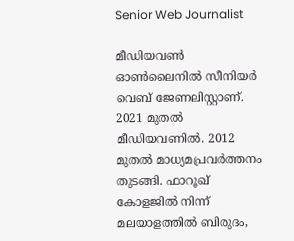Senior Web Journalist

മീഡിയവൺ ഓൺലൈനിൽ സീനിയർ വെബ് ജേണലിസ്റ്റാണ്. 2021 മുതൽ മീഡിയവണിൽ. 2012 മുതൽ മാധ്യമപ്രവർത്തനം തുടങ്ങി. ഫാറൂഖ് കോളജിൽ നിന്ന് മലയാളത്തിൽ ബിരുദം,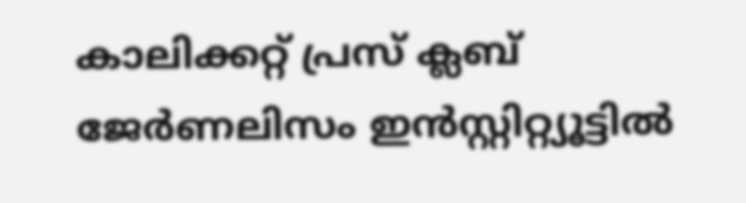കാലിക്കറ്റ് പ്രസ് ക്ലബ് ജേർണലിസം ഇൻസ്റ്റിറ്റ്യൂട്ടിൽ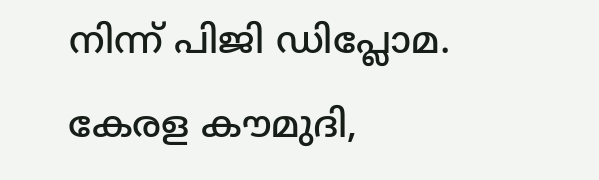നിന്ന് പിജി ഡിപ്ലോമ. കേരള കൗമുദി,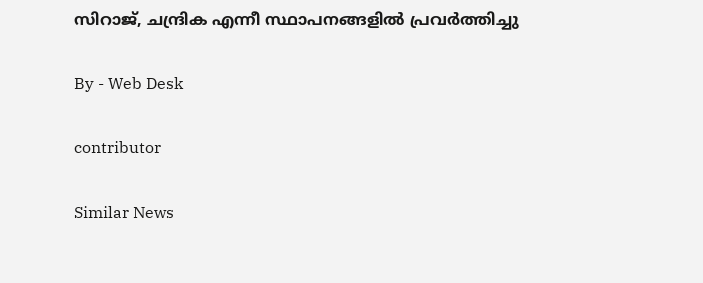സിറാജ്, ചന്ദ്രിക എന്നീ സ്ഥാപനങ്ങളിൽ പ്രവർത്തിച്ചു

By - Web Desk

contributor

Similar News